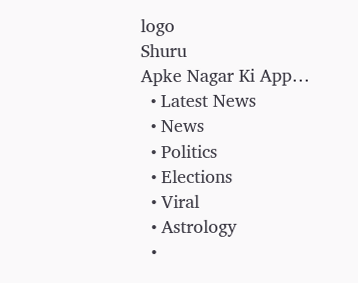logo
Shuru
Apke Nagar Ki App…
  • Latest News
  • News
  • Politics
  • Elections
  • Viral
  • Astrology
  •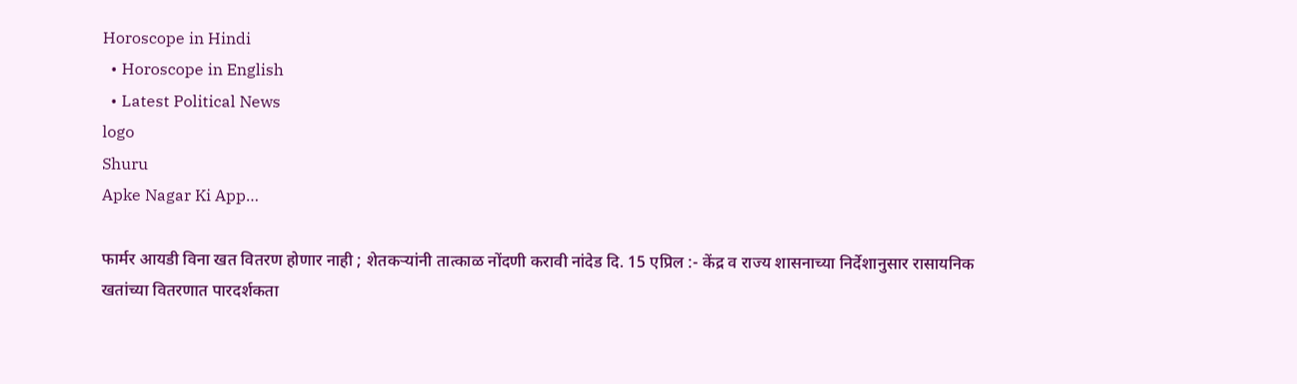Horoscope in Hindi
  • Horoscope in English
  • Latest Political News
logo
Shuru
Apke Nagar Ki App…

फार्मर आयडी विना खत वितरण होणार नाही ; शेतकऱ्यांनी तात्काळ नोंदणी करावी नांदेड दि. 15 एप्रिल :- केंद्र व राज्य शासनाच्या निर्देशानुसार रासायनिक खतांच्या वितरणात पारदर्शकता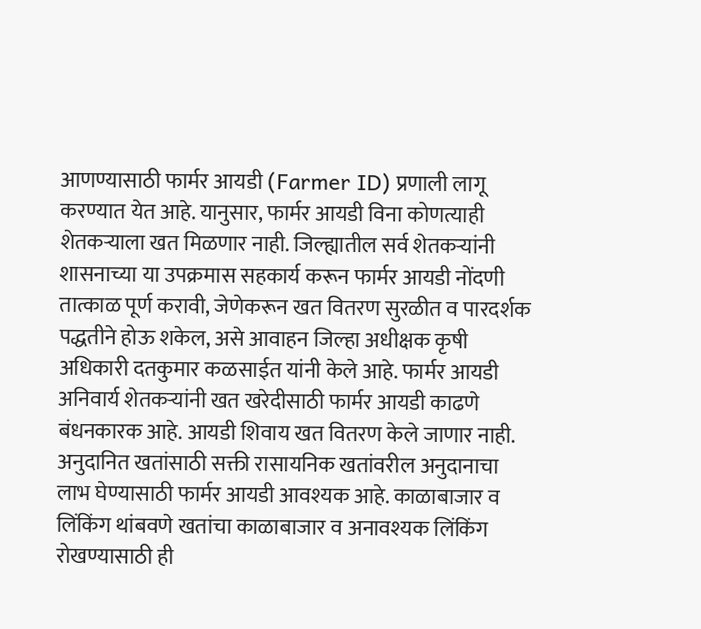आणण्यासाठी फार्मर आयडी (Farmer ID) प्रणाली लागू करण्यात येत आहे. यानुसार, फार्मर आयडी विना कोणत्याही शेतकऱ्याला खत मिळणार नाही. जिल्ह्यातील सर्व शेतकऱ्यांनी शासनाच्या या उपक्रमास सहकार्य करून फार्मर आयडी नोंदणी तात्काळ पूर्ण करावी, जेणेकरून खत वितरण सुरळीत व पारदर्शक पद्धतीने होऊ शकेल, असे आवाहन जिल्हा अधीक्षक कृषी अधिकारी दतकुमार कळसाईत यांनी केले आहे. फार्मर आयडी अनिवार्य शेतकऱ्यांनी खत खरेदीसाठी फार्मर आयडी काढणे बंधनकारक आहे. आयडी शिवाय खत वितरण केले जाणार नाही. अनुदानित खतांसाठी सक्ती रासायनिक खतांवरील अनुदानाचा लाभ घेण्यासाठी फार्मर आयडी आवश्यक आहे. काळाबाजार व लिंकिंग थांबवणे खतांचा काळाबाजार व अनावश्यक लिंकिंग रोखण्यासाठी ही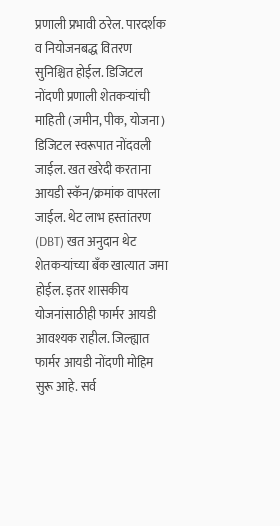प्रणाली प्रभावी ठरेल. पारदर्शक व नियोजनबद्ध वितरण सुनिश्चित होईल. डिजिटल नोंदणी प्रणाली शेतकऱ्यांची माहिती (जमीन, पीक, योजना) डिजिटल स्वरूपात नोंदवली जाईल. खत खरेदी करताना आयडी स्कॅन/क्रमांक वापरला जाईल. थेट लाभ हस्तांतरण (DBT) खत अनुदान थेट शेतकऱ्यांच्या बँक खात्यात जमा होईल. इतर शासकीय योजनांसाठीही फार्मर आयडी आवश्यक राहील. जिल्ह्यात फार्मर आयडी नोंदणी मोहिम सुरू आहे. सर्व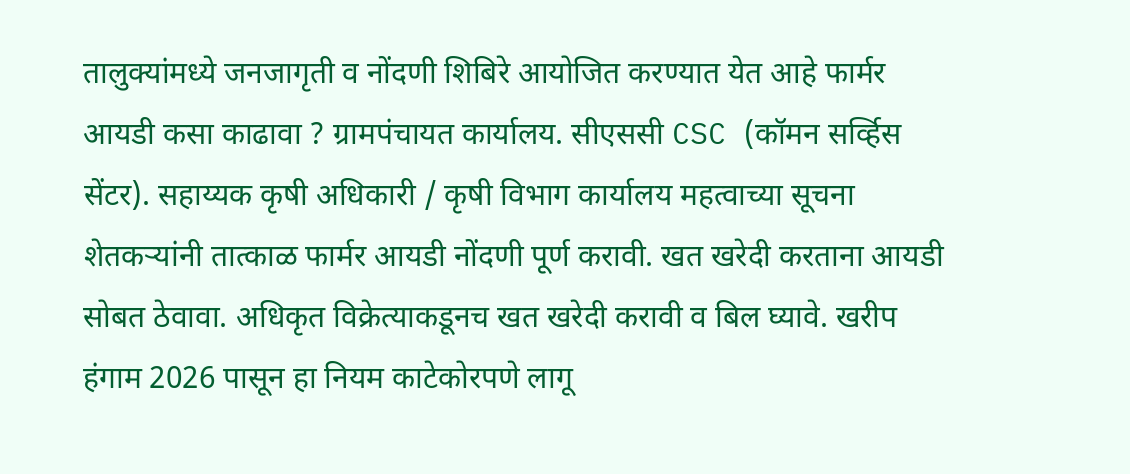तालुक्यांमध्ये जनजागृती व नोंदणी शिबिरे आयोजित करण्यात येत आहे फार्मर आयडी कसा काढावा ? ग्रामपंचायत कार्यालय. सीएससी CSC (कॉमन सर्व्हिस सेंटर). सहाय्यक कृषी अधिकारी / कृषी विभाग कार्यालय महत्वाच्या सूचना शेतकऱ्यांनी तात्काळ फार्मर आयडी नोंदणी पूर्ण करावी. खत खरेदी करताना आयडी सोबत ठेवावा. अधिकृत विक्रेत्याकडूनच खत खरेदी करावी व बिल घ्यावे. खरीप हंगाम 2026 पासून हा नियम काटेकोरपणे लागू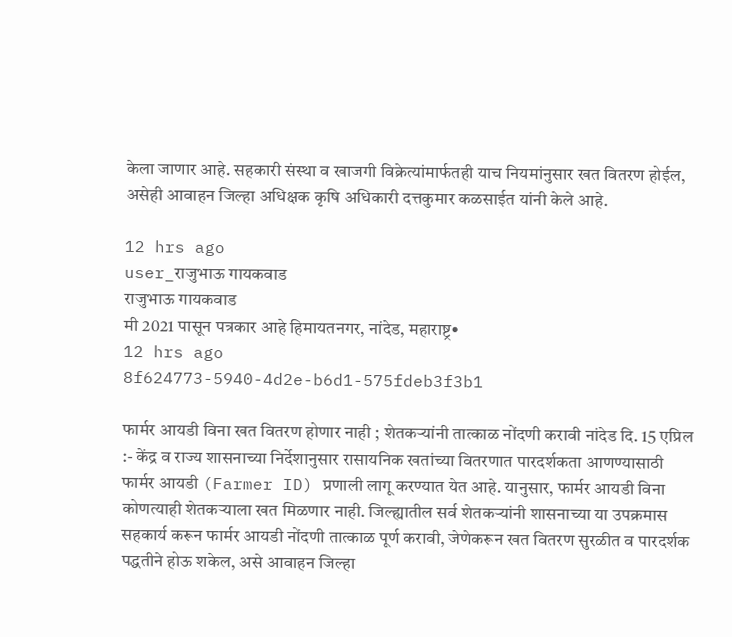केला जाणार आहे. सहकारी संस्था व खाजगी विक्रेत्यांमार्फतही याच नियमांनुसार खत वितरण होईल, असेही आवाहन जिल्हा अधिक्षक कृषि अधिकारी दत्तकुमार कळसाईत यांनी केले आहे.

12 hrs ago
user_राजुभाऊ गायकवाड
राजुभाऊ गायकवाड
मी 2021 पासून पत्रकार आहे हिमायतनगर, नांदेड, महाराष्ट्र•
12 hrs ago
8f624773-5940-4d2e-b6d1-575fdeb3f3b1

फार्मर आयडी विना खत वितरण होणार नाही ; शेतकऱ्यांनी तात्काळ नोंदणी करावी नांदेड दि. 15 एप्रिल :- केंद्र व राज्य शासनाच्या निर्देशानुसार रासायनिक खतांच्या वितरणात पारदर्शकता आणण्यासाठी फार्मर आयडी (Farmer ID) प्रणाली लागू करण्यात येत आहे. यानुसार, फार्मर आयडी विना कोणत्याही शेतकऱ्याला खत मिळणार नाही. जिल्ह्यातील सर्व शेतकऱ्यांनी शासनाच्या या उपक्रमास सहकार्य करून फार्मर आयडी नोंदणी तात्काळ पूर्ण करावी, जेणेकरून खत वितरण सुरळीत व पारदर्शक पद्धतीने होऊ शकेल, असे आवाहन जिल्हा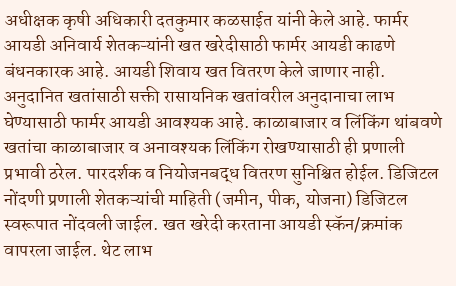अधीक्षक कृषी अधिकारी दतकुमार कळसाईत यांनी केले आहे. फार्मर आयडी अनिवार्य शेतकऱ्यांनी खत खरेदीसाठी फार्मर आयडी काढणे बंधनकारक आहे. आयडी शिवाय खत वितरण केले जाणार नाही. अनुदानित खतांसाठी सक्ती रासायनिक खतांवरील अनुदानाचा लाभ घेण्यासाठी फार्मर आयडी आवश्यक आहे. काळाबाजार व लिंकिंग थांबवणे खतांचा काळाबाजार व अनावश्यक लिंकिंग रोखण्यासाठी ही प्रणाली प्रभावी ठरेल. पारदर्शक व नियोजनबद्ध वितरण सुनिश्चित होईल. डिजिटल नोंदणी प्रणाली शेतकऱ्यांची माहिती (जमीन, पीक, योजना) डिजिटल स्वरूपात नोंदवली जाईल. खत खरेदी करताना आयडी स्कॅन/क्रमांक वापरला जाईल. थेट लाभ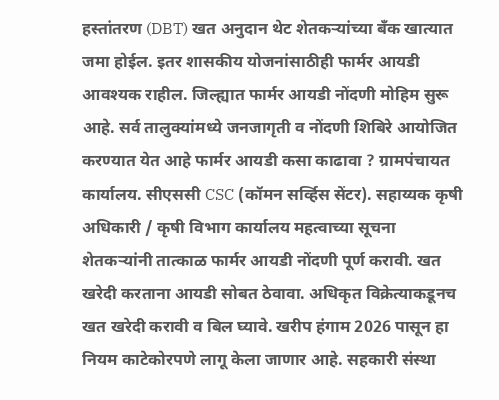हस्तांतरण (DBT) खत अनुदान थेट शेतकऱ्यांच्या बँक खात्यात जमा होईल. इतर शासकीय योजनांसाठीही फार्मर आयडी आवश्यक राहील. जिल्ह्यात फार्मर आयडी नोंदणी मोहिम सुरू आहे. सर्व तालुक्यांमध्ये जनजागृती व नोंदणी शिबिरे आयोजित करण्यात येत आहे फार्मर आयडी कसा काढावा ? ग्रामपंचायत कार्यालय. सीएससी CSC (कॉमन सर्व्हिस सेंटर). सहाय्यक कृषी अधिकारी / कृषी विभाग कार्यालय महत्वाच्या सूचना शेतकऱ्यांनी तात्काळ फार्मर आयडी नोंदणी पूर्ण करावी. खत खरेदी करताना आयडी सोबत ठेवावा. अधिकृत विक्रेत्याकडूनच खत खरेदी करावी व बिल घ्यावे. खरीप हंगाम 2026 पासून हा नियम काटेकोरपणे लागू केला जाणार आहे. सहकारी संस्था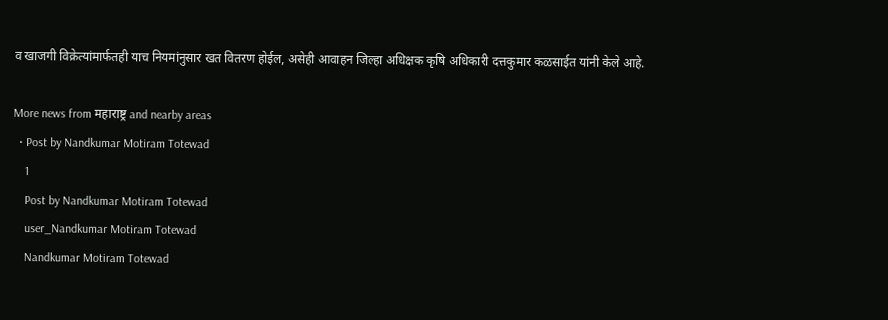व खाजगी विक्रेत्यांमार्फतही याच नियमांनुसार खत वितरण होईल, असेही आवाहन जिल्हा अधिक्षक कृषि अधिकारी दत्तकुमार कळसाईत यांनी केले आहे.

More news from महाराष्ट्र and nearby areas
  • Post by Nandkumar Motiram Totewad
    1
    Post by Nandkumar Motiram Totewad
    user_Nandkumar Motiram Totewad
    Nandkumar Motiram Totewad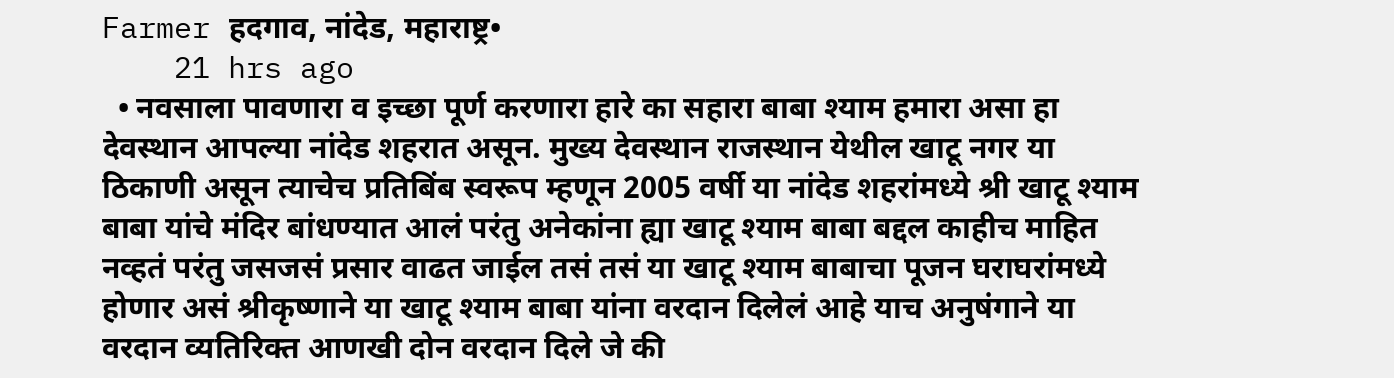Farmer हदगाव, नांदेड, महाराष्ट्र•
    21 hrs ago
  • नवसाला पावणारा व इच्छा पूर्ण करणारा हारे का सहारा बाबा श्याम हमारा असा हा देवस्थान आपल्या नांदेड शहरात असून. मुख्य देवस्थान राजस्थान येथील खाटू नगर या ठिकाणी असून त्याचेच प्रतिबिंब स्वरूप म्हणून 2005 वर्षी या नांदेड शहरांमध्ये श्री खाटू श्याम बाबा यांचे मंदिर बांधण्यात आलं परंतु अनेकांना ह्या खाटू श्याम बाबा बद्दल काहीच माहित नव्हतं परंतु जसजसं प्रसार वाढत जाईल तसं तसं या खाटू श्याम बाबाचा पूजन घराघरांमध्ये होणार असं श्रीकृष्णाने या खाटू श्याम बाबा यांना वरदान दिलेलं आहे याच अनुषंगाने या वरदान व्यतिरिक्त आणखी दोन वरदान दिले जे की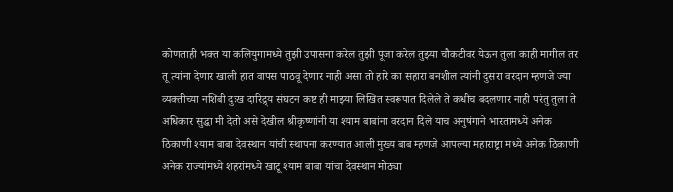कोणताही भक्त या कलियुगामध्ये तुझी उपासना करेल तुझी पूजा करेल तुझ्या चौकटीवर येऊन तुला काही मागील तर तू त्यांना देणार खाली हात वापस पाठवू देणार नाही असा तो हारे का सहारा बनशील त्यांनी दुसरा वरदान म्हणजे ज्या व्यक्तीच्या नशिबी दुःख दारिद्र्य संघटन कष्ट ही माझ्या लिखित स्वरूपात दिलेले ते कधीच बदलणार नाही परंतु तुला ते अधिकार सुद्धा मी देतो असे देखील श्रीकृष्णांनी या श्याम बाबांना वरदान दिले याच अनुषंगाने भारतामध्ये अनेक ठिकाणी श्याम बाबा देवस्थान यांची स्थापना करण्यात आली मुख्य बाब म्हणजे आपल्या महाराष्ट्रा मध्ये अनेक ठिकाणी अनेक राज्यांमध्ये शहरांमध्ये खाटू श्याम बाबा यांचा देवस्थान मोठ्या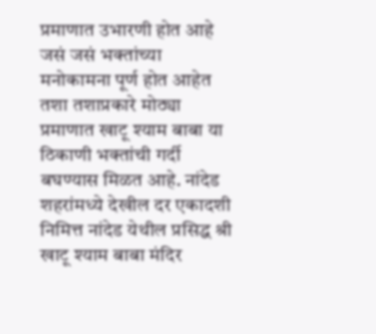प्रमाणात उभारणी होत आहे जसं जसं भक्तांच्या मनोकामना पूर्ण होत आहेत तशा तशाप्रकारे मोठ्या प्रमाणात खाटू श्याम बाबा या ठिकाणी भक्तांची गर्दी बघण्यास मिळत आहे. नांदेड शहरांमध्ये देखील दर एकादशी निमित्त नांदेड येथील प्रसिद्ध श्री खाटू श्याम बाबा मंदिर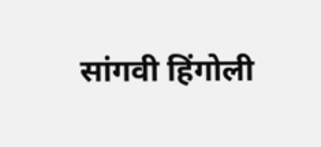सांगवी हिंगोली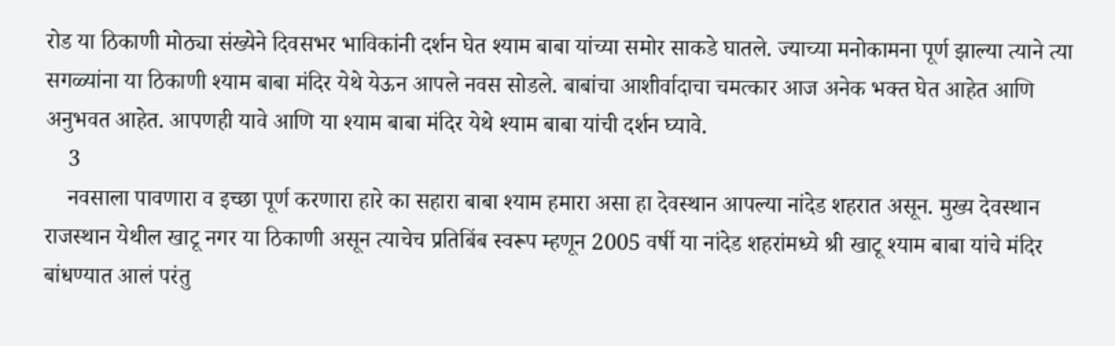रोड या ठिकाणी मोठ्या संख्येने दिवसभर भाविकांनी दर्शन घेत श्याम बाबा यांच्या समोर साकडे घातले. ज्याच्या मनोकामना पूर्ण झाल्या त्याने त्या सगळ्यांना या ठिकाणी श्याम बाबा मंदिर येथे येऊन आपले नवस सोडले. बाबांचा आशीर्वादाचा चमत्कार आज अनेक भक्त घेत आहेत आणि अनुभवत आहेत. आपणही यावे आणि या श्याम बाबा मंदिर येथे श्याम बाबा यांची दर्शन घ्यावे.
    3
    नवसाला पावणारा व इच्छा पूर्ण करणारा हारे का सहारा बाबा श्याम हमारा असा हा देवस्थान आपल्या नांदेड शहरात असून. मुख्य देवस्थान राजस्थान येथील खाटू नगर या ठिकाणी असून त्याचेच प्रतिबिंब स्वरूप म्हणून 2005 वर्षी या नांदेड शहरांमध्ये श्री खाटू श्याम बाबा यांचे मंदिर बांधण्यात आलं परंतु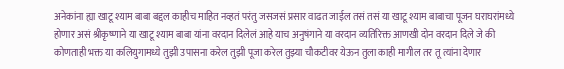अनेकांना ह्या खाटू श्याम बाबा बद्दल काहीच माहित नव्हतं परंतु जसजसं प्रसार वाढत जाईल तसं तसं या खाटू श्याम बाबाचा पूजन घराघरांमध्ये होणार असं श्रीकृष्णाने या खाटू श्याम बाबा यांना वरदान दिलेलं आहे याच अनुषंगाने या वरदान व्यतिरिक्त आणखी दोन वरदान दिले जे की कोणताही भक्त या कलियुगामध्ये तुझी उपासना करेल तुझी पूजा करेल तुझ्या चौकटीवर येऊन तुला काही मागील तर तू त्यांना देणार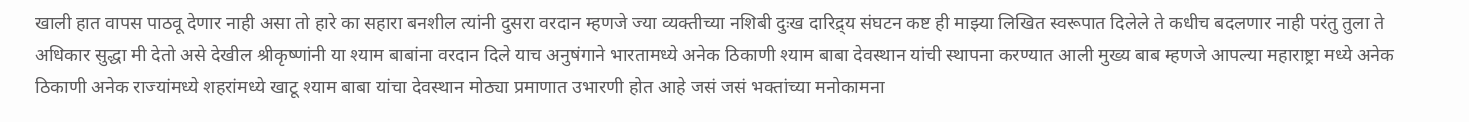खाली हात वापस पाठवू देणार नाही असा तो हारे का सहारा बनशील त्यांनी दुसरा वरदान म्हणजे ज्या व्यक्तीच्या नशिबी दुःख दारिद्र्य संघटन कष्ट ही माझ्या लिखित स्वरूपात दिलेले ते कधीच बदलणार नाही परंतु तुला ते अधिकार सुद्धा मी देतो असे देखील श्रीकृष्णांनी या श्याम बाबांना वरदान दिले याच अनुषंगाने भारतामध्ये अनेक ठिकाणी श्याम बाबा देवस्थान यांची स्थापना करण्यात आली मुख्य बाब म्हणजे आपल्या महाराष्ट्रा मध्ये अनेक ठिकाणी अनेक राज्यांमध्ये शहरांमध्ये खाटू श्याम बाबा यांचा देवस्थान मोठ्या प्रमाणात उभारणी होत आहे जसं जसं भक्तांच्या मनोकामना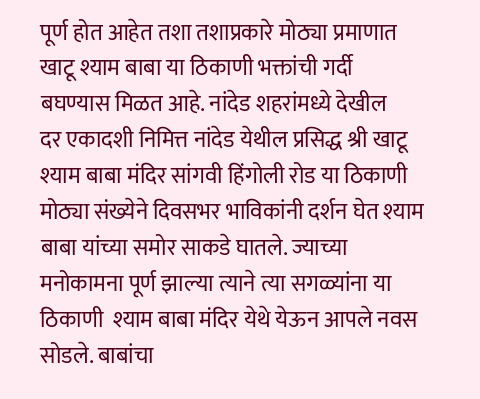पूर्ण होत आहेत तशा तशाप्रकारे मोठ्या प्रमाणात खाटू श्याम बाबा या ठिकाणी भक्तांची गर्दी बघण्यास मिळत आहे. नांदेड शहरांमध्ये देखील
दर एकादशी निमित्त नांदेड येथील प्रसिद्ध श्री खाटू श्याम बाबा मंदिर सांगवी हिंगोली रोड या ठिकाणी मोठ्या संख्येने दिवसभर भाविकांनी दर्शन घेत श्याम बाबा यांच्या समोर साकडे घातले. ज्याच्या मनोकामना पूर्ण झाल्या त्याने त्या सगळ्यांना या ठिकाणी  श्याम बाबा मंदिर येथे येऊन आपले नवस सोडले. बाबांचा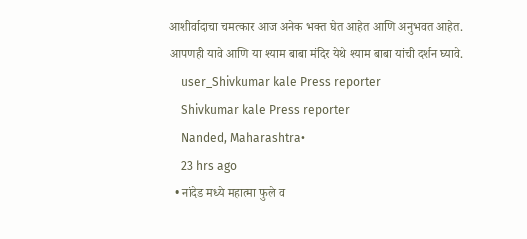आशीर्वादाचा चमत्कार आज अनेक भक्त घेत आहेत आणि अनुभवत आहेत.
आपणही यावे आणि या श्याम बाबा मंदिर येथे श्याम बाबा यांची दर्शन घ्यावे.
    user_Shivkumar kale Press reporter
    Shivkumar kale Press reporter
    Nanded, Maharashtra•
    23 hrs ago
  • नांदेड मध्ये महात्मा फुले व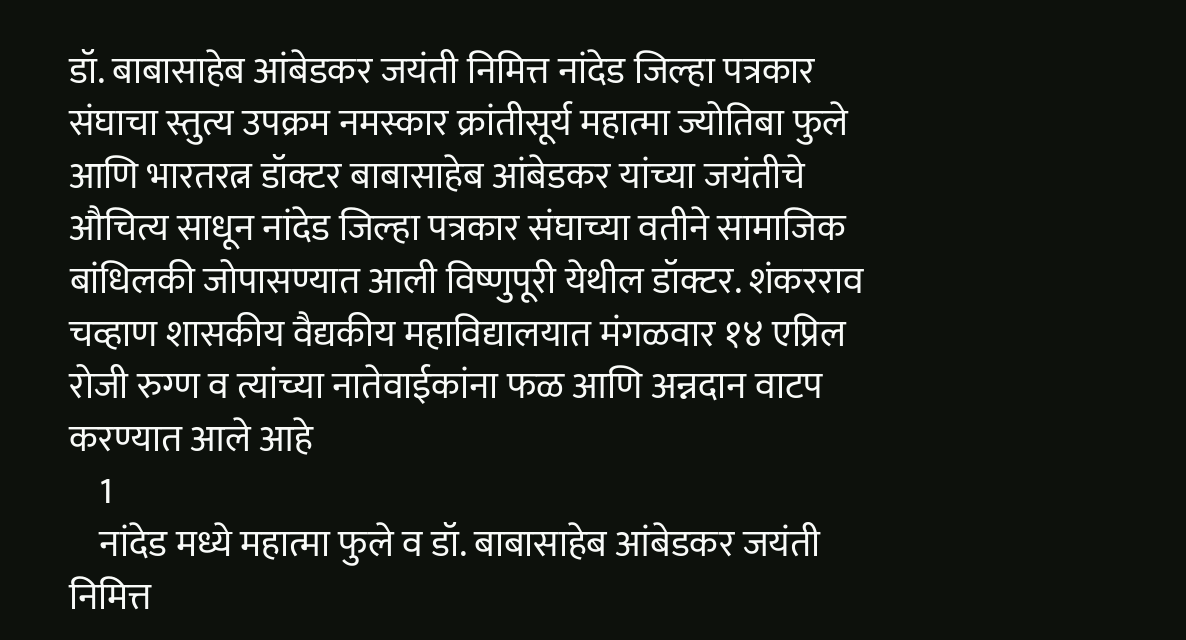डॉ. बाबासाहेब आंबेडकर जयंती निमित्त नांदेड जिल्हा पत्रकार संघाचा स्तुत्य उपक्रम नमस्कार क्रांतीसूर्य महात्मा ज्योतिबा फुले आणि भारतरत्न डॉक्टर बाबासाहेब आंबेडकर यांच्या जयंतीचे औचित्य साधून नांदेड जिल्हा पत्रकार संघाच्या वतीने सामाजिक बांधिलकी जोपासण्यात आली विष्णुपूरी येथील डॉक्टर. शंकरराव चव्हाण शासकीय वैद्यकीय महाविद्यालयात मंगळवार १४ एप्रिल रोजी रुग्ण व त्यांच्या नातेवाईकांना फळ आणि अन्नदान वाटप करण्यात आले आहे
    1
    नांदेड मध्ये महात्मा फुले व डॉ. बाबासाहेब आंबेडकर जयंती निमित्त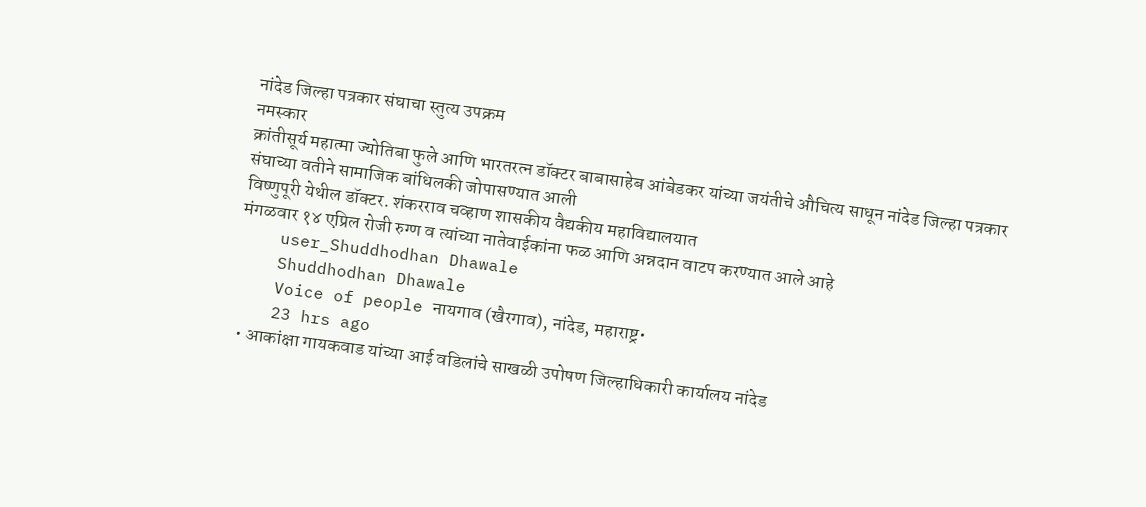नांदेड जिल्हा पत्रकार संघाचा स्तुत्य उपक्रम
नमस्कार
क्रांतीसूर्य महात्मा ज्योतिबा फुले आणि भारतरत्न डॉक्टर बाबासाहेब आंबेडकर यांच्या जयंतीचे औचित्य साधून नांदेड जिल्हा पत्रकार संघाच्या वतीने सामाजिक बांधिलकी जोपासण्यात आली
विष्णुपूरी येथील डॉक्टर. शंकरराव चव्हाण शासकीय वैद्यकीय महाविद्यालयात
मंगळवार १४ एप्रिल रोजी रुग्ण व त्यांच्या नातेवाईकांना फळ आणि अन्नदान वाटप करण्यात आले आहे
    user_Shuddhodhan Dhawale
    Shuddhodhan Dhawale
    Voice of people नायगाव (खैरगाव), नांदेड, महाराष्ट्र•
    23 hrs ago
  • आकांक्षा गायकवाड यांच्या आई वडिलांचे साखळी उपोषण जिल्हाधिकारी कार्यालय नांदेड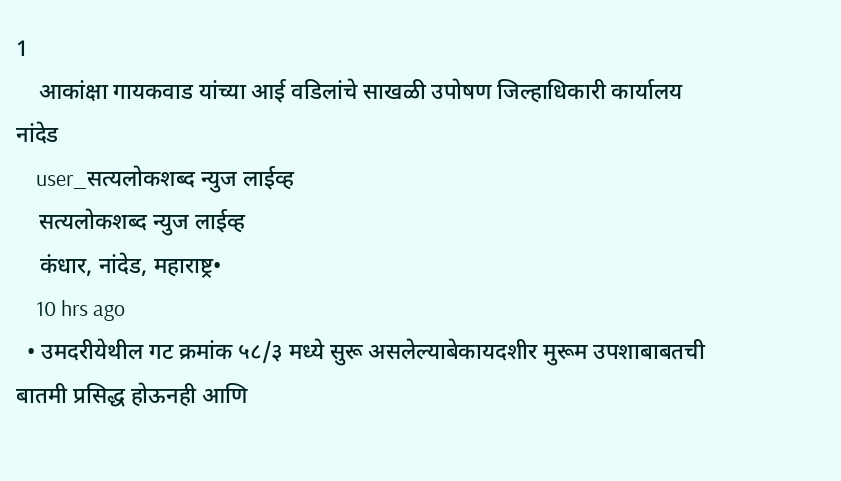1
    आकांक्षा गायकवाड यांच्या आई वडिलांचे साखळी उपोषण जिल्हाधिकारी कार्यालय नांदेड
    user_सत्यलोकशब्द न्युज लाईव्ह
    सत्यलोकशब्द न्युज लाईव्ह
    कंधार, नांदेड, महाराष्ट्र•
    10 hrs ago
  • उमदरीयेथील गट क्रमांक ५८/३ मध्ये सुरू असलेल्याबेकायदशीर मुरूम उपशाबाबतची बातमी प्रसिद्ध होऊनही आणि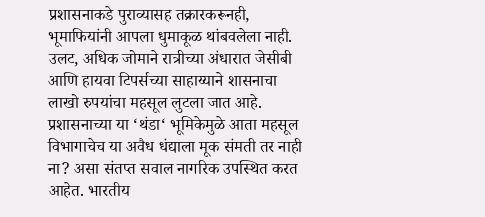प्रशासनाकडे पुराव्यासह तक्रारकरूनही, भूमाफियांनी आपला धुमाकूळ थांबवलेला नाही. उलट, अधिक जोमाने रात्रीच्या अंधारात जेसीबी आणि हायवा टिपर्सच्या साहाय्याने शासनाचा लाखो रुपयांचा महसूल लुटला जात आहे. प्रशासनाच्या या ‘थंडा‘ भूमिकेमुळे आता महसूल विभागाचेच या अवैध धंद्याला मूक संमती तर नाही ना? असा संतप्त सवाल नागरिक उपस्थित करत आहेत. भारतीय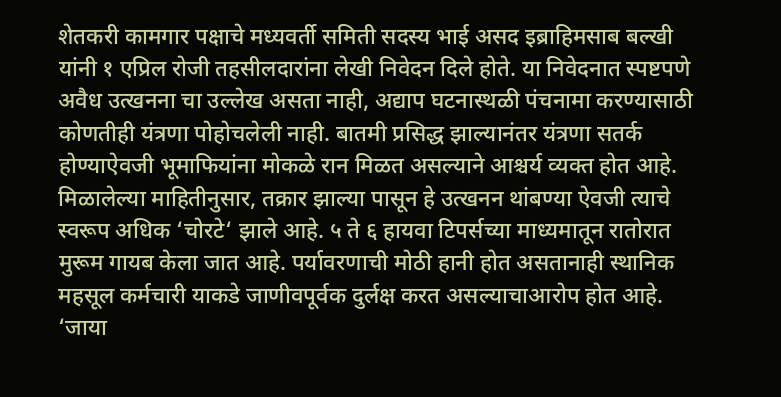शेतकरी कामगार पक्षाचे मध्यवर्ती समिती सदस्य भाई असद इब्राहिमसाब बल्खी यांनी १ एप्रिल रोजी तहसीलदारांना लेखी निवेदन दिले होते. या निवेदनात स्पष्टपणे अवैध उत्खनना चा उल्लेख असता नाही, अद्याप घटनास्थळी पंचनामा करण्यासाठी कोणतीही यंत्रणा पोहोचलेली नाही. बातमी प्रसिद्ध झाल्यानंतर यंत्रणा सतर्क होण्याऐवजी भूमाफियांना मोकळे रान मिळत असल्याने आश्चर्य व्यक्त होत आहे. मिळालेल्या माहितीनुसार, तक्रार झाल्या पासून हे उत्खनन थांबण्या ऐवजी त्याचे स्वरूप अधिक ‘चोरटे‘ झाले आहे. ५ ते ६ हायवा टिपर्सच्या माध्यमातून रातोरात मुरूम गायब केला जात आहे. पर्यावरणाची मोठी हानी होत असतानाही स्थानिक महसूल कर्मचारी याकडे जाणीवपूर्वक दुर्लक्ष करत असल्याचाआरोप होत आहे. ‘जाया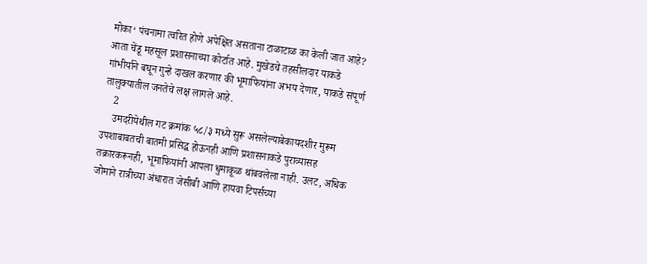मोका‘ पंचनामा त्वरित होणे अपेक्षित असताना टाळाटाळ का केली जात आहे? आता चेंडू महसूल प्रशासनाच्या कोर्टात आहे. मुखेडचे तहसीलदार याकडे गांभीर्याने बघून गुन्हे दाखल करणार की भूमाफियांना अभय देणार, याकडे संपूर्ण तालुक्यातील जनतेचे लक्ष लागले आहे.
    2
    उमदरीयेथील गट क्रमांक ५८/३ मध्ये सुरू असलेल्याबेकायदशीर मुरूम उपशाबाबतची बातमी प्रसिद्ध होऊनही आणि प्रशासनाकडे पुराव्यासह तक्रारकरूनही, भूमाफियांनी आपला धुमाकूळ थांबवलेला नाही. उलट, अधिक जोमाने रात्रीच्या अंधारात जेसीबी आणि हायवा टिपर्सच्या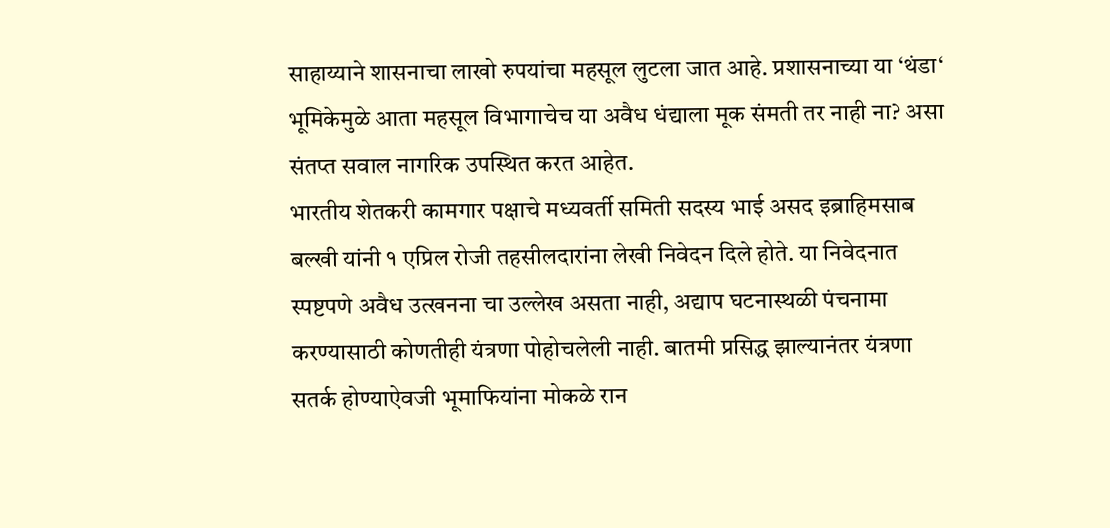साहाय्याने शासनाचा लाखो रुपयांचा महसूल लुटला जात आहे. प्रशासनाच्या या ‘थंडा‘ भूमिकेमुळे आता महसूल विभागाचेच या अवैध धंद्याला मूक संमती तर नाही ना? असा संतप्त सवाल नागरिक उपस्थित करत आहेत.
भारतीय शेतकरी कामगार पक्षाचे मध्यवर्ती समिती सदस्य भाई असद इब्राहिमसाब बल्खी यांनी १ एप्रिल रोजी तहसीलदारांना लेखी निवेदन दिले होते. या निवेदनात स्पष्टपणे अवैध उत्खनना चा उल्लेख असता नाही, अद्याप घटनास्थळी पंचनामा करण्यासाठी कोणतीही यंत्रणा पोहोचलेली नाही. बातमी प्रसिद्ध झाल्यानंतर यंत्रणा सतर्क होण्याऐवजी भूमाफियांना मोकळे रान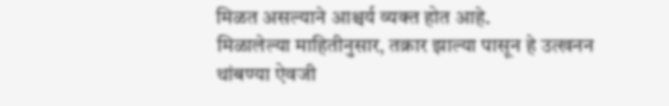मिळत असल्याने आश्चर्य व्यक्त होत आहे.
मिळालेल्या माहितीनुसार, तक्रार झाल्या पासून हे उत्खनन थांबण्या ऐवजी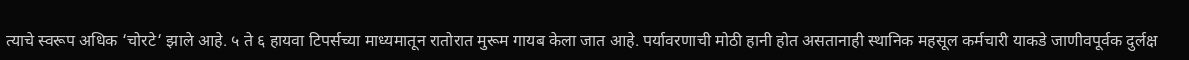त्याचे स्वरूप अधिक ‘चोरटे‘ झाले आहे. ५ ते ६ हायवा टिपर्सच्या माध्यमातून रातोरात मुरूम गायब केला जात आहे. पर्यावरणाची मोठी हानी होत असतानाही स्थानिक महसूल कर्मचारी याकडे जाणीवपूर्वक दुर्लक्ष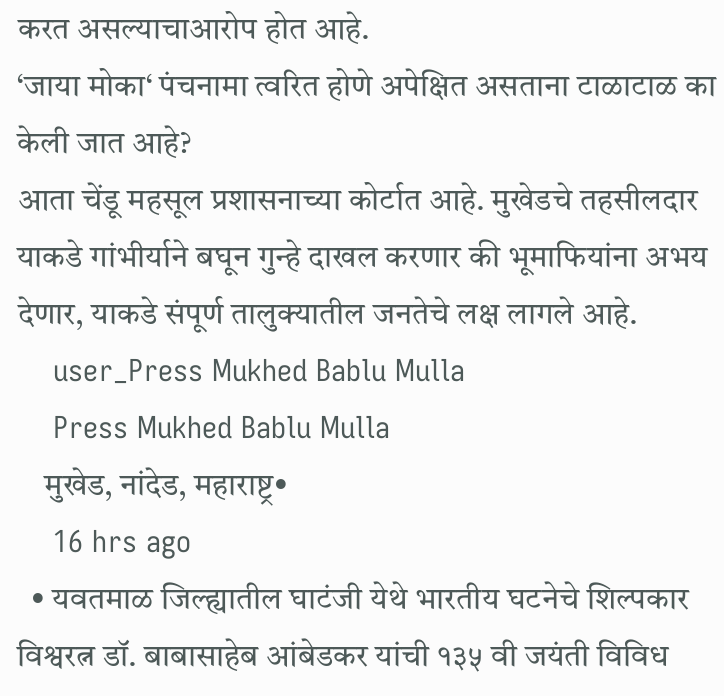करत असल्याचाआरोप होत आहे.
‘जाया मोका‘ पंचनामा त्वरित होणे अपेक्षित असताना टाळाटाळ का केली जात आहे?
आता चेंडू महसूल प्रशासनाच्या कोर्टात आहे. मुखेडचे तहसीलदार याकडे गांभीर्याने बघून गुन्हे दाखल करणार की भूमाफियांना अभय देणार, याकडे संपूर्ण तालुक्यातील जनतेचे लक्ष लागले आहे.
    user_Press Mukhed Bablu Mulla
    Press Mukhed Bablu Mulla
    मुखेड, नांदेड, महाराष्ट्र•
    16 hrs ago
  • यवतमाळ जिल्ह्यातील घाटंजी येथे भारतीय घटनेचे शिल्पकार विश्वरत्न डॉ. बाबासाहेब आंबेडकर यांची १३५ वी जयंती विविध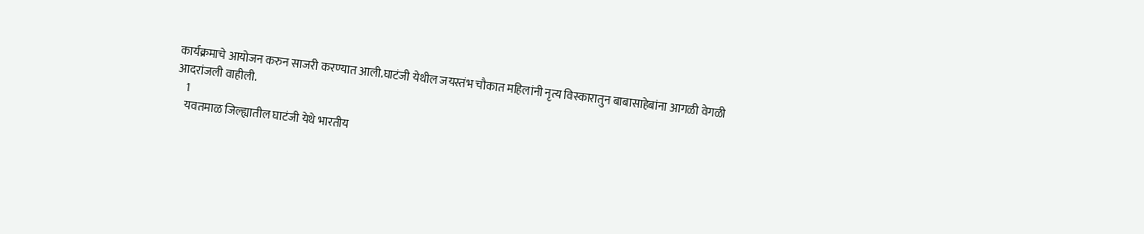कार्यक्रमाचे आयोजन करुन साजरी करण्यात आली.घाटंजी येथील जयस्तंभ चौकात महिलांनी नृत्य विस्कारातुन बाबासाहेबांना आगळी वेगळी आदरांजली वाहीली.
    1
    यवतमाळ जिल्ह्यातील घाटंजी येथे भारतीय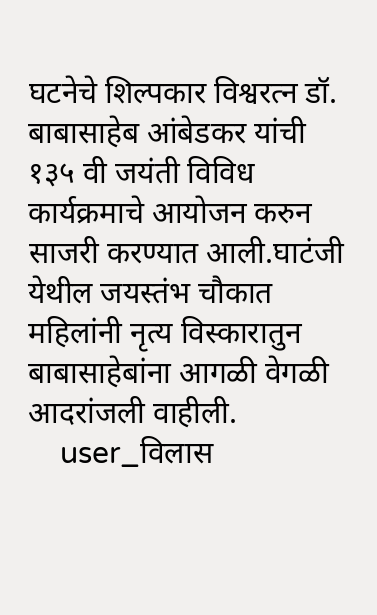घटनेचे शिल्पकार विश्वरत्न डॉ. बाबासाहेब आंबेडकर यांची १३५ वी जयंती विविध कार्यक्रमाचे आयोजन करुन साजरी करण्यात आली.घाटंजी येथील जयस्तंभ चौकात महिलांनी नृत्य विस्कारातुन बाबासाहेबांना आगळी वेगळी आदरांजली वाहीली.
    user_विलास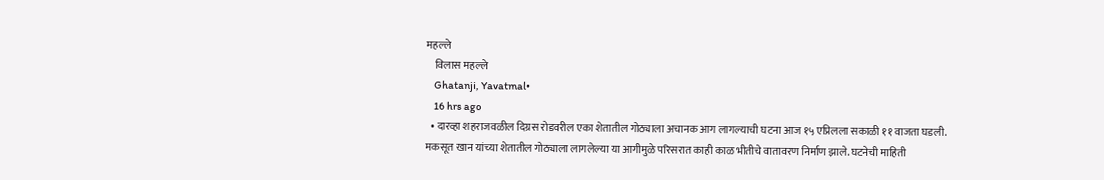महल्ले
    विलास महल्ले
    Ghatanji, Yavatmal•
    16 hrs ago
  • दारव्हा शहराजवळील दिग्रस रोडवरील एका शेतातील गोठ्याला अचानक आग लागल्याची घटना आज १५ एप्रिलला सकाळी ११ वाजता घडली. मकसूत खान यांच्या शेतातील गोठ्याला लागलेल्या या आगीमुळे परिसरात काही काळ भीतीचे वातावरण निर्माण झाले. घटनेची माहिती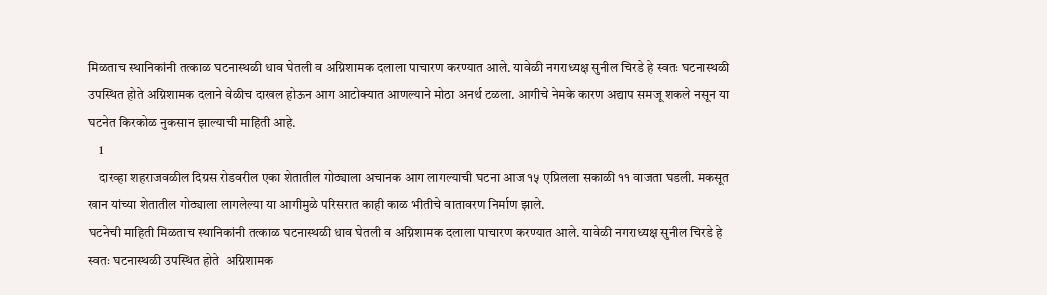मिळताच स्थानिकांनी तत्काळ घटनास्थळी धाव घेतली व अग्निशामक दलाला पाचारण करण्यात आले. यावेळी नगराध्यक्ष सुनील चिरडे हे स्वतः घटनास्थळी उपस्थित होते अग्निशामक दलाने वेळीच दाखल होऊन आग आटोक्यात आणल्याने मोठा अनर्थ टळला. आगीचे नेमके कारण अद्याप समजू शकले नसून या घटनेत किरकोळ नुकसान झाल्याची माहिती आहे.
    1
    दारव्हा शहराजवळील दिग्रस रोडवरील एका शेतातील गोठ्याला अचानक आग लागल्याची घटना आज १५ एप्रिलला सकाळी ११ वाजता घडली. मकसूत खान यांच्या शेतातील गोठ्याला लागलेल्या या आगीमुळे परिसरात काही काळ भीतीचे वातावरण निर्माण झाले.
घटनेची माहिती मिळताच स्थानिकांनी तत्काळ घटनास्थळी धाव घेतली व अग्निशामक दलाला पाचारण करण्यात आले. यावेळी नगराध्यक्ष सुनील चिरडे हे स्वतः घटनास्थळी उपस्थित होते  अग्निशामक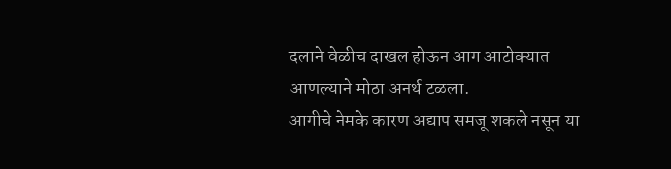दलाने वेळीच दाखल होऊन आग आटोक्यात आणल्याने मोठा अनर्थ टळला.
आगीचे नेमके कारण अद्याप समजू शकले नसून या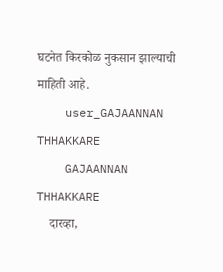घटनेत किरकोळ नुकसान झाल्याची माहिती आहे.
    user_GAJAANNAN THHAKKARE
    GAJAANNAN THHAKKARE
    दारव्हा,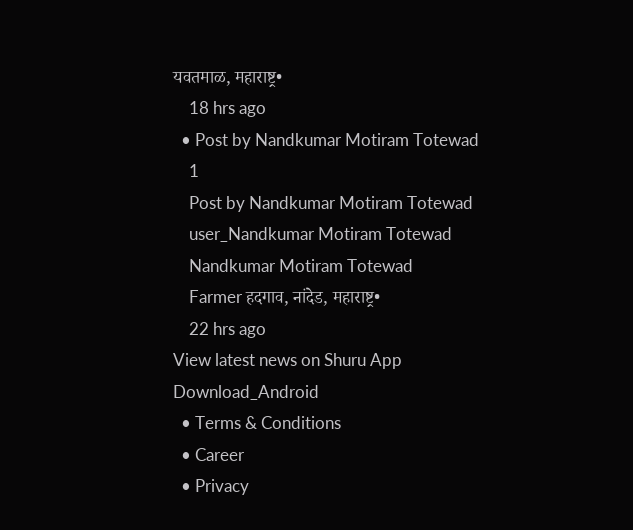यवतमाळ, महाराष्ट्र•
    18 hrs ago
  • Post by Nandkumar Motiram Totewad
    1
    Post by Nandkumar Motiram Totewad
    user_Nandkumar Motiram Totewad
    Nandkumar Motiram Totewad
    Farmer हदगाव, नांदेड, महाराष्ट्र•
    22 hrs ago
View latest news on Shuru App
Download_Android
  • Terms & Conditions
  • Career
  • Privacy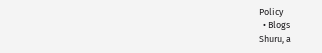Policy
  • Blogs
Shuru, a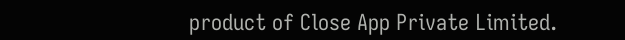product of Close App Private Limited.